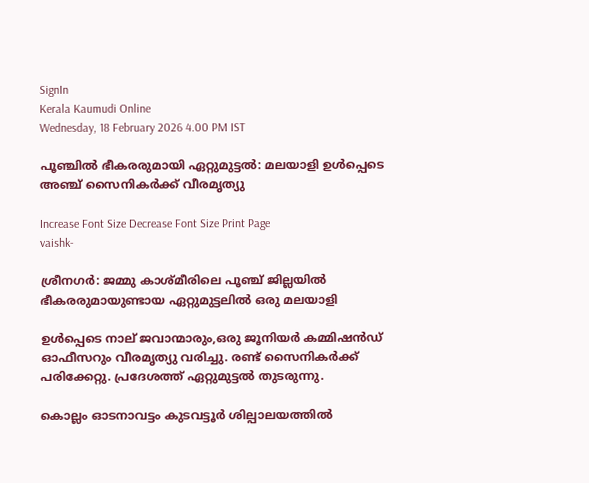SignIn
Kerala Kaumudi Online
Wednesday, 18 February 2026 4.00 PM IST

പൂഞ്ചിൽ ഭീകരരുമായി ഏറ്റുമുട്ടൽ: മലയാളി ഉൾപ്പെടെ അഞ്ച് സൈനികർക്ക് വീരമൃത്യു

Increase Font Size Decrease Font Size Print Page
vaishk-

ശ്രീനഗർ: ജമ്മു കാശ്മീരിലെ പൂഞ്ച് ജില്ലയിൽ ഭീകരരുമായുണ്ടായ ഏറ്റുമുട്ടലിൽ ഒരു മലയാളി

ഉൾപ്പെടെ നാല് ജവാന്മാരും,ഒരു ജൂനിയർ കമ്മിഷൻഡ് ഓഫീസറും വീരമൃത്യു വരിച്ചു. രണ്ട് സൈനികർക്ക് പരിക്കേറ്റു. പ്രദേശത്ത് ഏറ്റുമുട്ടൽ തുടരുന്നു.

കൊല്ലം ഓടനാവട്ടം കുടവട്ടൂർ ശില്പാലയത്തിൽ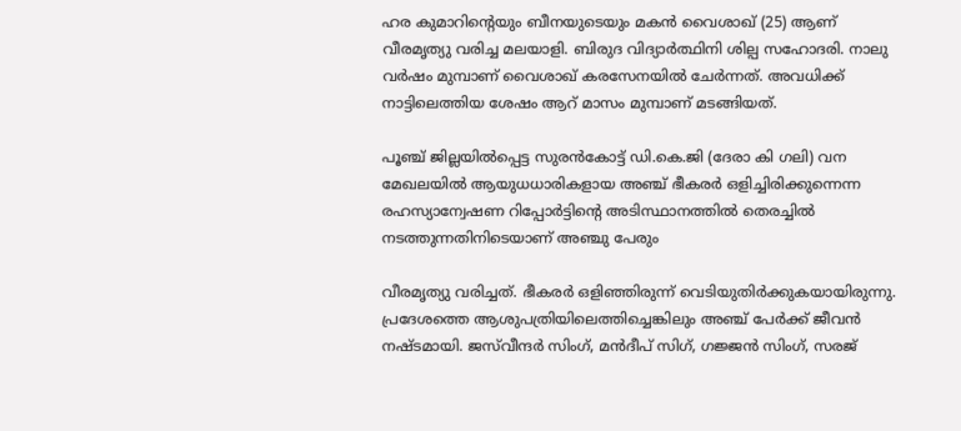ഹര കുമാറിന്റെയും ബീനയുടെയും മകൻ വൈശാഖ് (25) ആണ് വീരമൃത്യു വരിച്ച മലയാളി. ബിരുദ വിദ്യാർത്ഥിനി ശില്പ സഹോദരി. നാലു വർഷം മുമ്പാണ് വൈശാഖ് കരസേനയിൽ ചേർന്നത്. അവധിക്ക് നാട്ടിലെത്തിയ ശേഷം ആറ് മാസം മുമ്പാണ് മടങ്ങിയത്.

പൂഞ്ച് ജില്ലയിൽപ്പെട്ട സുരൻകോട്ട് ഡി.കെ.ജി (ദേരാ കി ഗലി) വന മേഖലയിൽ ആയുധധാരികളായ അഞ്ച് ഭീകരർ ഒളിച്ചിരിക്കുന്നെന്ന രഹസ്യാന്വേഷണ റിപ്പോർട്ടിന്റെ അടിസ്ഥാനത്തിൽ തെരച്ചിൽ നടത്തുന്നതിനിടെയാണ് അഞ്ചു പേരും

വീരമൃത്യു വരിച്ചത്. ഭീകരർ ഒളിഞ്ഞിരുന്ന് വെടിയുതിർക്കുകയായിരുന്നു. പ്രദേശത്തെ ആശുപത്രിയിലെത്തിച്ചെങ്കിലും അഞ്ച് പേർക്ക് ജീവൻ നഷ്ടമായി. ജസ്‌വീന്ദർ സിംഗ്, മൻദീപ് സിഗ്, ഗജ്ജൻ സിംഗ്, സരജ്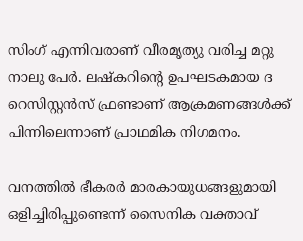സിംഗ് എന്നിവരാണ് വീരമൃത്യു വരിച്ച മറ്റു നാലു പേ‌ർ. ലഷ്‌കറിന്റെ ഉപഘടകമായ ദ റെസിസ്റ്റൻസ് ഫ്രണ്ടാണ് ആക്രമണങ്ങൾക്ക് പിന്നിലെന്നാണ് പ്രാഥമിക നിഗമനം.

വനത്തിൽ ഭീകരർ മാരകായുധങ്ങളുമായി ഒളിച്ചിരിപ്പുണ്ടെന്ന് സൈനിക വക്താവ്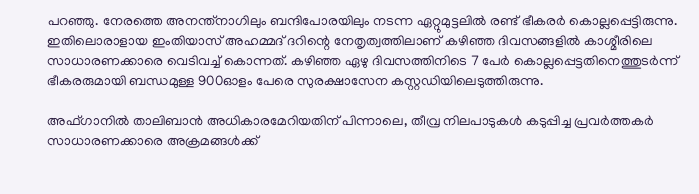പറഞ്ഞു. നേരത്തെ അനന്ത്നാഗിലും ബന്ദിപോരയിലും നടന്ന ഏറ്റുമുട്ടലിൽ രണ്ട് ഭീകരർ കൊല്ലപ്പെട്ടിരുന്നു. ഇതിലൊരാളായ ഇംതിയാസ് അഹമ്മദ് ദറിന്റെ നേതൃത്വത്തിലാണ് കഴിഞ്ഞ ദിവസങ്ങളിൽ കാശ്മീരിലെ സാധാരണക്കാരെ വെടിവച്ച് കൊന്നത്. കഴിഞ്ഞ ഏഴു ദിവസത്തിനിടെ 7 പേർ കൊല്ലപ്പെട്ടതിനെത്തുടർന്ന് ഭീകരരുമായി ബന്ധമുള്ള 900ഓളം പേരെ സുരക്ഷാസേന കസ്റ്റഡിയിലെടുത്തിരുന്നു.

അഫ്ഗാനിൽ താലിബാൻ അധികാരമേറിയതിന് പിന്നാലെ, തീവ്ര നിലപാടുകൾ കടുപ്പിച്ച പ്രവർത്തകർ സാധാരണക്കാരെ അക്രമങ്ങൾക്ക്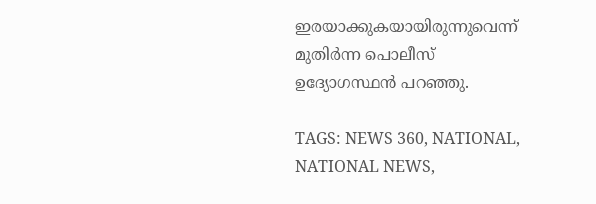ഇരയാക്കുകയായിരുന്നുവെന്ന് മുതിർന്ന പൊലീസ് ഉദ്യോഗസ്ഥൻ പറഞ്ഞു.

TAGS: NEWS 360, NATIONAL, NATIONAL NEWS,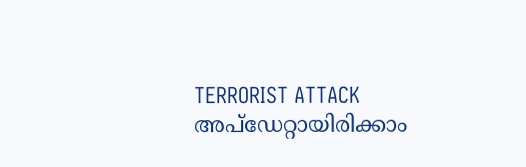TERRORIST ATTACK
അപ്ഡേറ്റായിരിക്കാം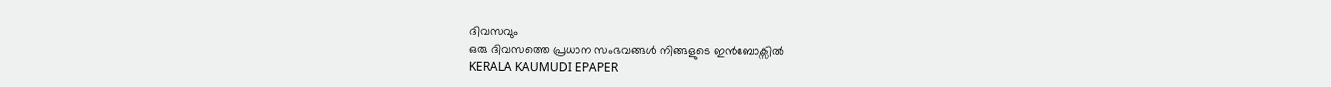ദിവസവും
ഒരു ദിവസത്തെ പ്രധാന സംഭവങ്ങൾ നിങ്ങളുടെ ഇൻബോക്സിൽ
KERALA KAUMUDI EPAPER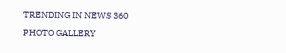TRENDING IN NEWS 360
PHOTO GALLERY